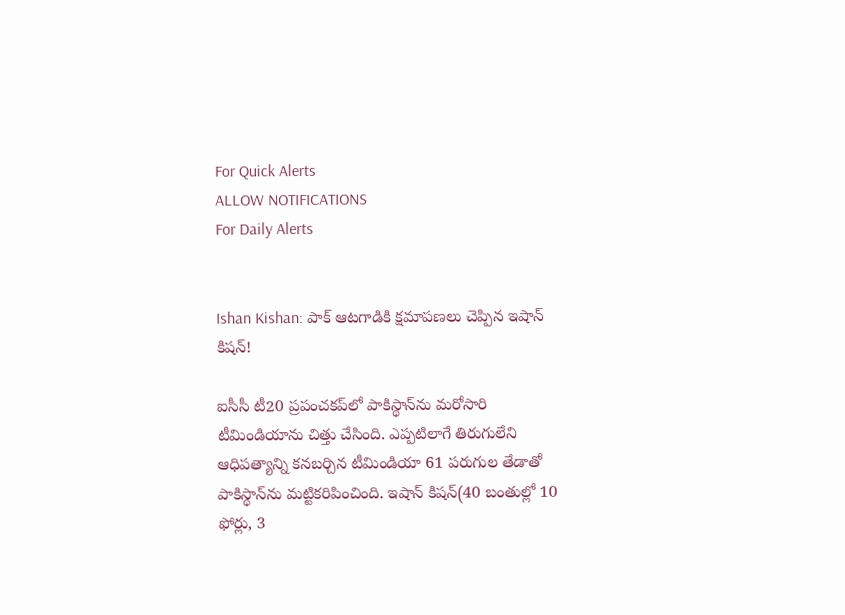For Quick Alerts
ALLOW NOTIFICATIONS
For Daily Alerts


Ishan Kishan: పాక్ ఆటగాడికి క్షమాపణలు చెప్పిన ఇషాన్ కిషన్!

ఐసీసీ టీ20 ప్రపంచకప్‌లో పాకిస్థాన్‌ను మరోసారి టీమిండియాను చిత్తు చేసింది. ఎప్పటిలాగే తిరుగులేని ఆధిపత్యాన్ని కనబర్చిన టీమిండియా 61 పరుగుల తేడాతో పాకిస్థాన్‌ను మట్టికరిపించింది. ఇషాన్ కిషన్(40 బంతుల్లో 10 ఫోర్లు, 3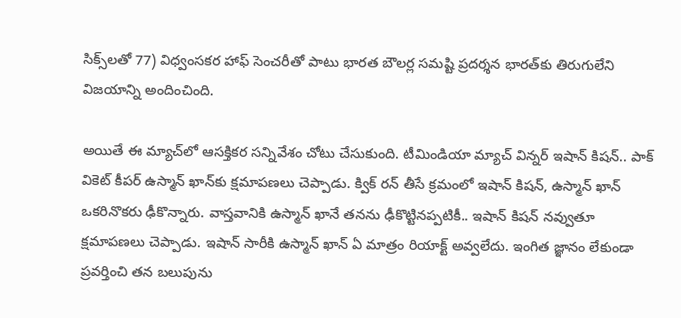సిక్స్‌లతో 77) విధ్వంసకర హాఫ్ సెంచరీతో పాటు భారత బౌలర్ల సమష్టి ప్రదర్శన భారత్‌కు తిరుగులేని విజయాన్ని అందించింది.

అయితే ఈ మ్యాచ్‌లో ఆసక్తికర సన్నివేశం చోటు చేసుకుంది. టీమిండియా మ్యాచ్ విన్నర్ ఇషాన్ కిషన్.. పాక్ వికెట్ కీపర్ ఉస్మాన్ ఖాన్‌కు క్షమాపణలు చెప్పాడు. క్విక్ రన్ తీసే క్రమంలో ఇషాన్ కిషన్, ఉస్మాన్ ఖాన్ ఒకరినొకరు ఢీకొన్నారు. వాస్తవానికి ఉస్మాన్ ఖానే తనను ఢీకొట్టినప్పటికీ.. ఇషాన్ కిషన్ నవ్వుతూ క్షమాపణలు చెప్పాడు. ఇషాన్ సారీకి ఉస్మాన్ ఖాన్ ఏ మాత్రం రియాక్ట్ అవ్వలేదు. ఇంగిత జ్ఞానం లేకుండా ప్రవర్తించి తన బలుపును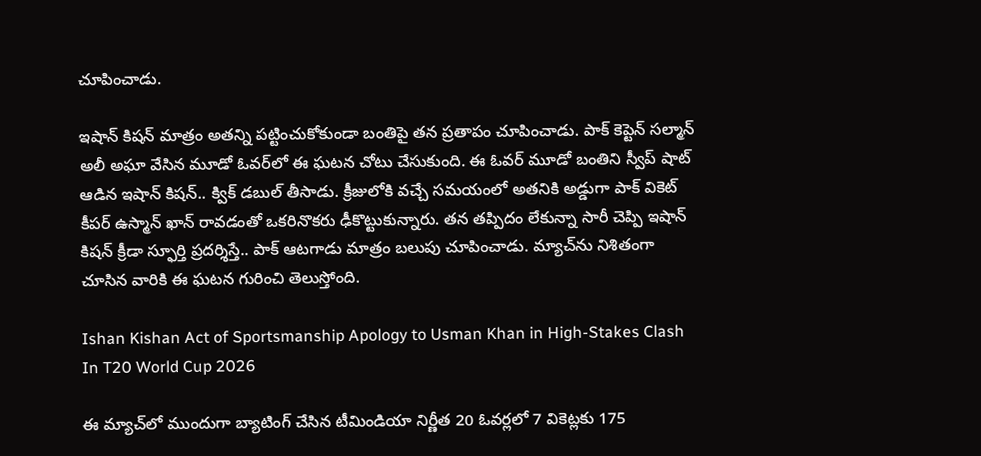చూపించాడు.

ఇషాన్ కిషన్ మాత్రం అతన్ని పట్టించుకోకుండా బంతిపై తన ప్రతాపం చూపించాడు. పాక్ కెప్టెన్ సల్మాన్ అలీ అఘా వేసిన మూడో ఓవర్‌లో ఈ ఘటన చోటు చేసుకుంది. ఈ ఓవర్ మూడో బంతిని స్వీప్ షాట్ ఆడిన ఇషాన్ కిషన్.. క్విక్ డబుల్ తీసాడు. క్రీజులోకి వచ్చే సమయంలో అతనికి అడ్డుగా పాక్ వికెట్ కీపర్ ఉస్మాన్ ఖాన్ రావడంతో ఒకరినొకరు ఢీకొట్టుకున్నారు. తన తప్పిదం లేకున్నా సారీ చెప్పి ఇషాన్ కిషన్ క్రీడా స్ఫూర్తి ప్రదర్శిస్తే.. పాక్ ఆటగాడు మాత్రం బలుపు చూపించాడు. మ్యాచ్‌ను నిశితంగా చూసిన వారికి ఈ ఘటన గురించి తెలుస్తోంది.

Ishan Kishan Act of Sportsmanship Apology to Usman Khan in High-Stakes Clash In T20 World Cup 2026

ఈ మ్యాచ్‌లో ముందుగా బ్యాటింగ్ చేసిన టీమిండియా నిర్ణీత 20 ఓవర్లలో 7 వికెట్లకు 175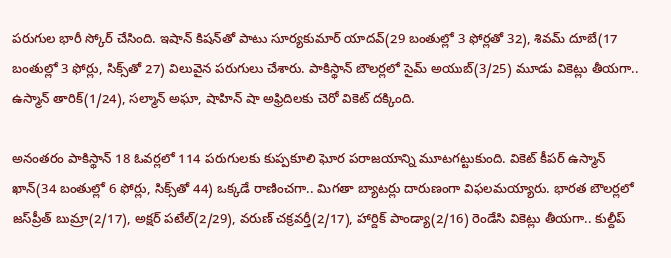పరుగుల భారీ స్కోర్ చేసింది. ఇషాన్ కిషన్‌తో పాటు సూర్యకుమార్ యాదవ్(29 బంతుల్లో 3 ఫోర్లతో 32), శివమ్ దూబే(17 బంతుల్లో 3 ఫోర్లు, సిక్స్‌తో 27) విలువైన పరుగులు చేశారు. పాకిస్థాన్ బౌలర్లలో సైమ్ అయుబ్(3/25) మూడు వికెట్లు తీయగా.. ఉస్మాన్ తారిక్(1/24), సల్మాన్ అఘా, షాహిన్ షా అఫ్రిదిలకు చెరో వికెట్ దక్కింది.

అనంతరం పాకిస్థాన్ 18 ఓవర్లలో 114 పరుగులకు కుప్పకూలి ఘోర పరాజయాన్ని మూటగట్టుకుంది. వికెట్ కీపర్ ఉస్మాన్ ఖాన్(34 బంతుల్లో 6 ఫోర్లు, సిక్స్‌తో 44) ఒక్కడే రాణించగా.. మిగతా బ్యాటర్లు దారుణంగా విఫలమయ్యారు. భారత బౌలర్లలో జస్‌ప్రీత్ బుమ్రా(2/17), అక్షర్ పటేల్(2/29), వరుణ్ చక్రవర్తీ(2/17), హార్దిక్ పాండ్యా(2/16) రెండేసి వికెట్లు తీయగా.. కుల్దీప్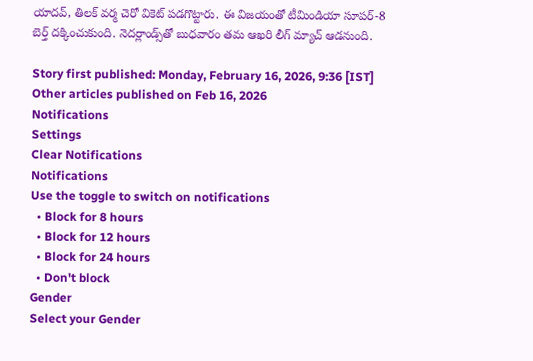యాదవ్, తిలక్ వర్మ చెరో వికెట్ పడగొట్టారు. ఈ విజయంతో టీమిండియా సూపర్-8 బెర్త్ దక్కించుకుంది. నెదర్లాండ్స్‌తో బుధవారం తమ ఆఖరి లీగ్ మ్యాచ్ ఆడనుంది.

Story first published: Monday, February 16, 2026, 9:36 [IST]
Other articles published on Feb 16, 2026
Notifications
Settings
Clear Notifications
Notifications
Use the toggle to switch on notifications
  • Block for 8 hours
  • Block for 12 hours
  • Block for 24 hours
  • Don't block
Gender
Select your Gender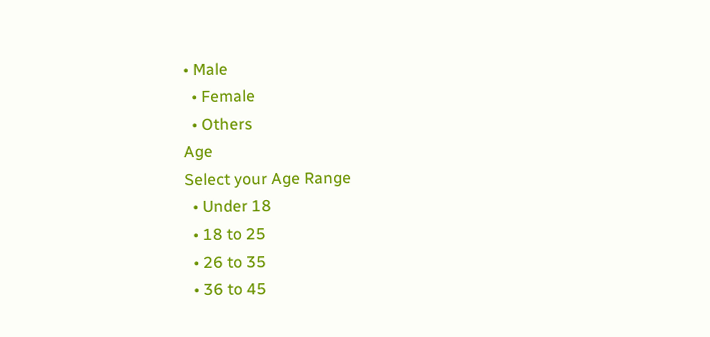• Male
  • Female
  • Others
Age
Select your Age Range
  • Under 18
  • 18 to 25
  • 26 to 35
  • 36 to 45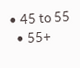• 45 to 55
  • 55+